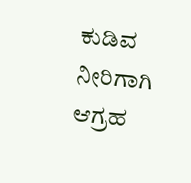ಕುಡಿವ ನೀರಿಗಾಗಿ ಆಗ್ರಹ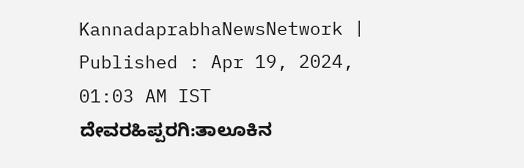KannadaprabhaNewsNetwork |
Published : Apr 19, 2024, 01:03 AM IST
ದೇವರಹಿಪ್ಪರಗಿ:ತಾಲೂಕಿನ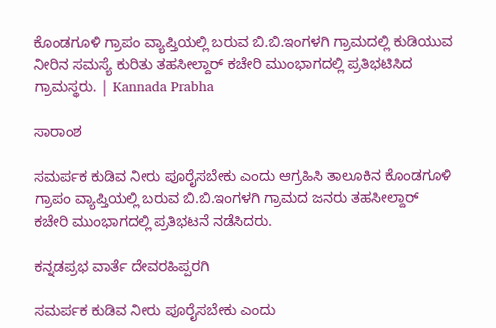ಕೊಂಡಗೂಳಿ ಗ್ರಾಪಂ ವ್ಯಾಪ್ತಿಯಲ್ಲಿ ಬರುವ ಬಿ.ಬಿ.ಇಂಗಳಗಿ ಗ್ರಾಮದಲ್ಲಿ ಕುಡಿಯುವ ನೀರಿನ ಸಮಸ್ಯೆ ಕುರಿತು ತಹಸೀಲ್ದಾರ್ ಕಚೇರಿ ಮುಂಭಾಗದಲ್ಲಿ ಪ್ರತಿಭಟಿಸಿದ ಗ್ರಾಮಸ್ಥರು. | Kannada Prabha

ಸಾರಾಂಶ

ಸಮರ್ಪಕ ಕುಡಿವ ನೀರು ಪೂರೈಸಬೇಕು ಎಂದು ಆಗ್ರಹಿಸಿ ತಾಲೂಕಿನ ಕೊಂಡಗೂಳಿ ಗ್ರಾಪಂ ವ್ಯಾಪ್ತಿಯಲ್ಲಿ ಬರುವ ಬಿ.ಬಿ.ಇಂಗಳಗಿ ಗ್ರಾಮದ ಜನರು ತಹಸೀಲ್ದಾರ್ ಕಚೇರಿ ಮುಂಭಾಗದಲ್ಲಿ ಪ್ರತಿಭಟನೆ ನಡೆಸಿದರು.

ಕನ್ನಡಪ್ರಭ ವಾರ್ತೆ ದೇವರಹಿಪ್ಪರಗಿ

ಸಮರ್ಪಕ ಕುಡಿವ ನೀರು ಪೂರೈಸಬೇಕು ಎಂದು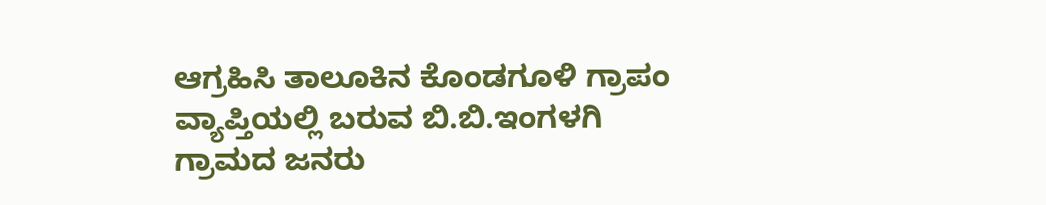ಆಗ್ರಹಿಸಿ ತಾಲೂಕಿನ ಕೊಂಡಗೂಳಿ ಗ್ರಾಪಂ ವ್ಯಾಪ್ತಿಯಲ್ಲಿ ಬರುವ ಬಿ.ಬಿ.ಇಂಗಳಗಿ ಗ್ರಾಮದ ಜನರು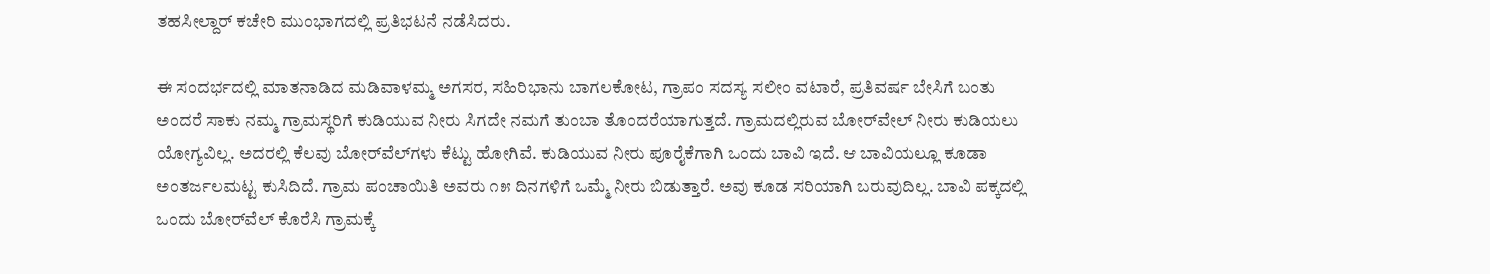ತಹಸೀಲ್ದಾರ್ ಕಚೇರಿ ಮುಂಭಾಗದಲ್ಲಿ ಪ್ರತಿಭಟನೆ ನಡೆಸಿದರು.

ಈ ಸಂದರ್ಭದಲ್ಲಿ ಮಾತನಾಡಿದ ಮಡಿವಾಳಮ್ಮ ಅಗಸರ, ಸಹಿರಿಭಾನು ಬಾಗಲಕೋಟ, ಗ್ರಾಪಂ ಸದಸ್ಯ ಸಲೀಂ ವಟಾರೆ, ಪ್ರತಿವರ್ಷ ಬೇಸಿಗೆ ಬಂತು ಅಂದರೆ ಸಾಕು ನಮ್ಮ ಗ್ರಾಮಸ್ಥರಿಗೆ ಕುಡಿಯುವ ನೀರು ಸಿಗದೇ ನಮಗೆ ತುಂಬಾ ತೊಂದರೆಯಾಗುತ್ತದೆ. ಗ್ರಾಮದಲ್ಲಿರುವ ಬೋರ್‌ವೇಲ್‌ ನೀರು ಕುಡಿಯಲು ಯೋಗ್ಯವಿಲ್ಲ. ಅದರಲ್ಲಿ ಕೆಲವು ಬೋರ್‌ವೆಲ್‌ಗಳು ಕೆಟ್ಟು ಹೋಗಿವೆ. ಕುಡಿಯುವ ನೀರು ಪೂರೈಕೆಗಾಗಿ ಒಂದು ಬಾವಿ ಇದೆ. ಆ ಬಾವಿಯಲ್ಲೂ ಕೂಡಾ ಅಂತರ್ಜಲಮಟ್ಟ ಕುಸಿದಿದೆ. ಗ್ರಾಮ ಪಂಚಾಯಿತಿ ಅವರು ೧೫ ದಿನಗಳಿಗೆ ಒಮ್ಮೆ ನೀರು ಬಿಡುತ್ತಾರೆ. ಅವು ಕೂಡ ಸರಿಯಾಗಿ ಬರುವುದಿಲ್ಲ. ಬಾವಿ ಪಕ್ಕದಲ್ಲಿ ಒಂದು ಬೋರ್‌ವೆಲ್‌ ಕೊರೆಸಿ ಗ್ರಾಮಕ್ಕೆ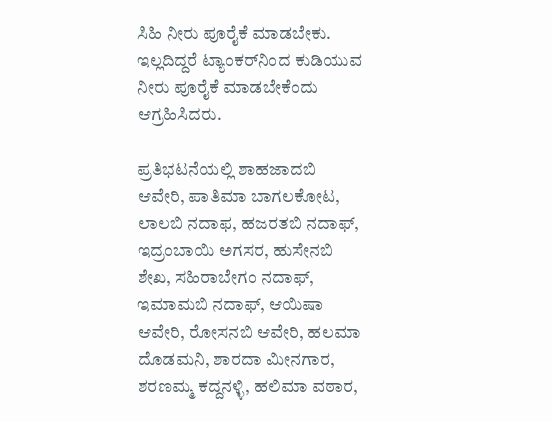ಸಿಹಿ ನೀರು ಪೂರೈಕೆ ಮಾಡಬೇಕು. ಇಲ್ಲದಿದ್ದರೆ ಟ್ಯಾಂಕರ್‌ನಿಂದ ಕುಡಿಯುವ ನೀರು ಪೂರೈಕೆ ಮಾಡಬೇಕೆಂದು ಆಗ್ರಹಿಸಿದರು.

ಪ್ರತಿಭಟನೆಯಲ್ಲಿ ಶಾಹಜಾದಬಿ ಆವೇರಿ, ಪಾತಿಮಾ ಬಾಗಲಕೋಟ, ಲಾಲಬಿ ನದಾಫ, ಹಜರತಬಿ ನದಾಫ್, ಇದ್ರಂಬಾಯಿ ಅಗಸರ, ಹುಸೇನಬಿ ಶೇಖ, ಸಹಿರಾಬೇಗಂ ನದಾಫ್, ಇಮಾಮಬಿ ನದಾಫ್, ಆಯಿಷಾ ಆವೇರಿ, ರೋಸನಬಿ ಆವೇರಿ, ಹಲಮಾ ದೊಡಮನಿ, ಶಾರದಾ ಮೀನಗಾರ, ಶರಣಮ್ಮ ಕದ್ದನಳ್ಳಿ, ಹಲಿಮಾ ವಠಾರ,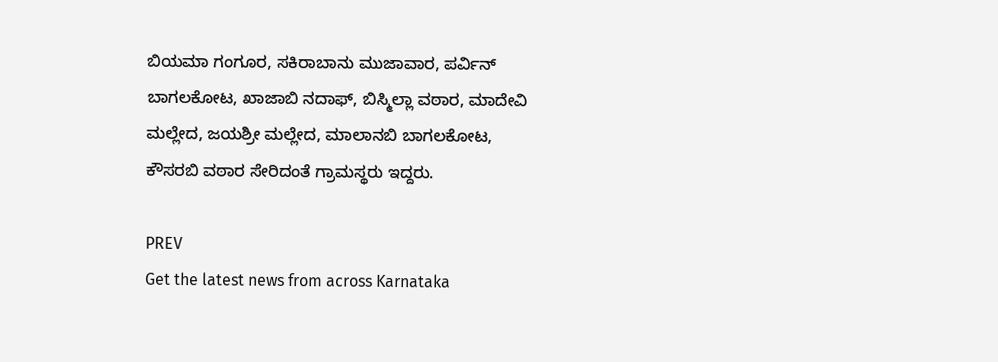ಬಿಯಮಾ ಗಂಗೂರ, ಸಕಿರಾಬಾನು ಮುಜಾವಾರ, ಪರ್ವಿನ್‌ ಬಾಗಲಕೋಟ, ಖಾಜಾಬಿ ನದಾಫ್, ಬಿಸ್ಮಿಲ್ಲಾ ವಠಾರ, ಮಾದೇವಿ ಮಲ್ಲೇದ, ಜಯಶ್ರೀ ಮಲ್ಲೇದ, ಮಾಲಾನಬಿ ಬಾಗಲಕೋಟ, ಕೌಸರಬಿ ವಠಾರ ಸೇರಿದಂತೆ ಗ್ರಾಮಸ್ಥರು ಇದ್ದರು.

PREV
Get the latest news from across Karnataka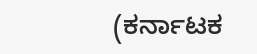(ಕರ್ನಾಟಕ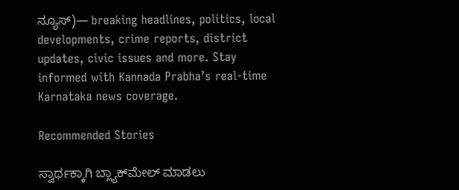ನ್ಯೂಸ್)— breaking headlines, politics, local developments, crime reports, district updates, civic issues and more. Stay informed with Kannada Prabha’s real‑time Karnataka news coverage.

Recommended Stories

ಸ್ವಾರ್ಥಕ್ಕಾಗಿ ಬ್ಲ್ಯಾಕ್‌ಮೇಲ್‌ ಮಾಡಲು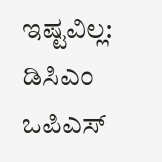ಇಷ್ಟವಿಲ್ಲ: ಡಿಸಿಎಂ
ಒಪಿಎಸ್‌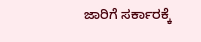ಜಾರಿಗೆ ಸರ್ಕಾರಕ್ಕೆ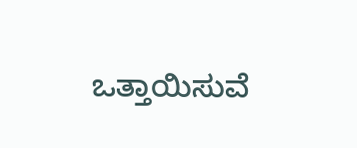ಒತ್ತಾಯಿಸುವೆ